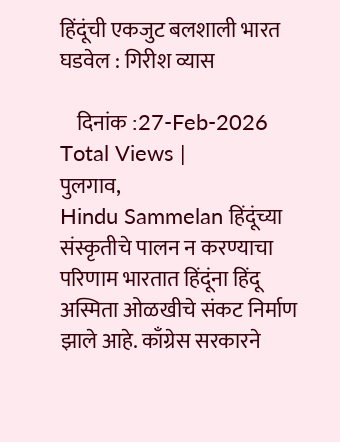हिंदूंची एकजुट बलशाली भारत घडवेल : गिरीश व्यास

    दिनांक :27-Feb-2026
Total Views |
पुलगाव,
Hindu Sammelan हिंदूंच्या संस्कृतीचे पालन न करण्याचा परिणाम भारतात हिंदूंना हिंदू अस्मिता ओळखीचे संकट निर्माण झाले आहे. काँग्रेस सरकारने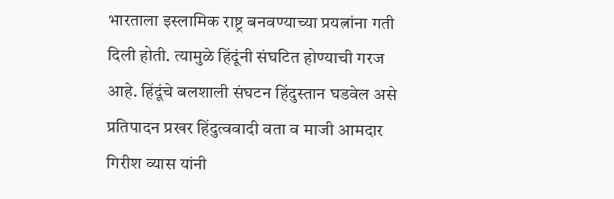भारताला इस्लामिक राष्ट्र बनवण्याच्या प्रयत्नांना गती दिली होती. त्यामुळे हिंदूंनी संघटित होण्याची गरज आहे. हिंदूंचे बलशाली संघटन हिंदुस्तान घडवेल असे प्रतिपादन प्रखर हिंदुत्ववादी वता व माजी आमदार गिरीश व्यास यांनी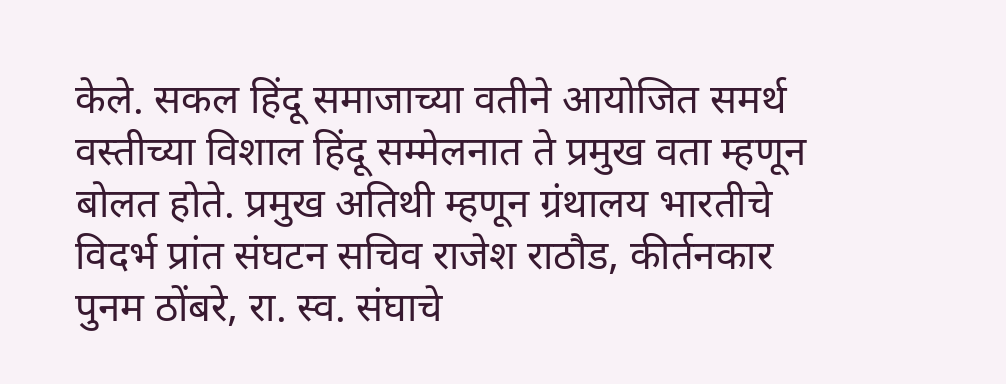केले. सकल हिंदू समाजाच्या वतीने आयोजित समर्थ वस्तीच्या विशाल हिंदू सम्मेलनात ते प्रमुख वता म्हणून बोलत होते. प्रमुख अतिथी म्हणून ग्रंथालय भारतीचे विदर्भ प्रांत संघटन सचिव राजेश राठौड, कीर्तनकार पुनम ठोंबरे, रा. स्व. संघाचे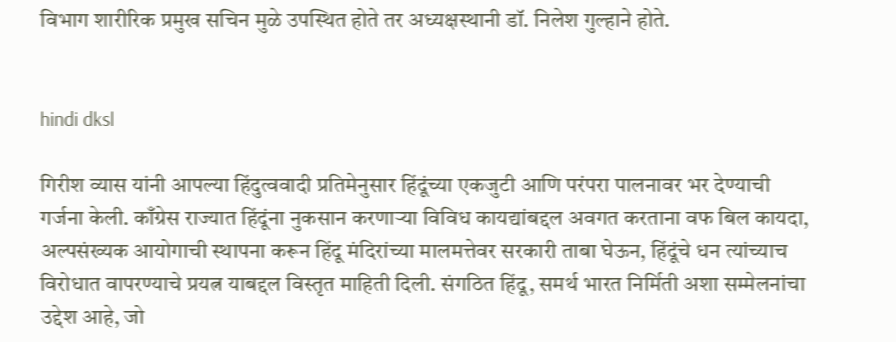विभाग शारीरिक प्रमुख सचिन मुळे उपस्थित होते तर अध्यक्षस्थानी डॉ. निलेश गुल्हाने होते.


hindi dksl

गिरीश व्यास यांनी आपल्या हिंदुत्ववादी प्रतिमेनुसार हिंदूंच्या एकजुटी आणि परंपरा पालनावर भर देण्याची गर्जना केली. काँग्रेस राज्यात हिंदूंना नुकसान करणार्‍या विविध कायद्यांबद्दल अवगत करताना वफ बिल कायदा, अल्पसंख्यक आयोगाची स्थापना करून हिंदू मंदिरांच्या मालमत्तेवर सरकारी ताबा घेऊन, हिंदूंचे धन त्यांच्याच विरोधात वापरण्याचे प्रयत्न याबद्दल विस्तृत माहिती दिली. संगठित हिंदू, समर्थ भारत निर्मिती अशा सम्मेलनांचा उद्देश आहे, जो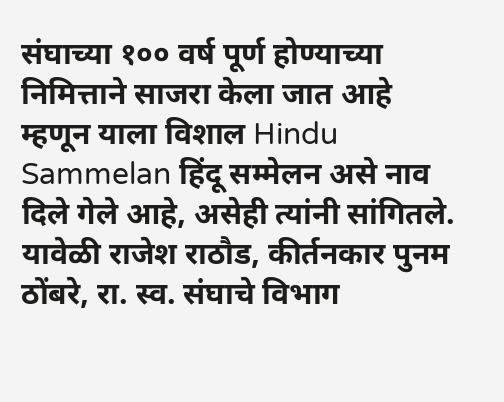संघाच्या १०० वर्ष पूर्ण होण्याच्या निमित्ताने साजरा केला जात आहे म्हणून याला विशाल Hindu Sammelan हिंदू सम्मेलन असे नाव दिले गेले आहे, असेही त्यांनी सांगितले. यावेळी राजेश राठौड, कीर्तनकार पुनम ठोंबरे, रा. स्व. संघाचे विभाग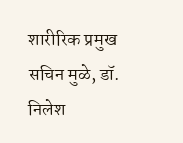शारीरिक प्रमुख सचिन मुळे, डॉ. निलेश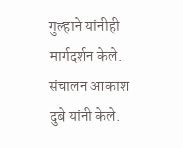गुल्हाने यांनीही मार्गदर्शन केले. संचालन आकाश दुबे यांनी केले.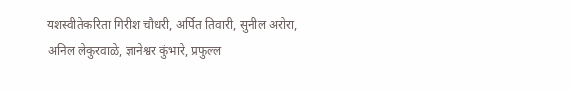यशस्वीतेकरिता गिरीश चौधरी, अर्पित तिवारी, सुनील अरोरा, अनिल लेकुरवाळे, ज्ञानेश्वर कुंभारे, प्रफुल्ल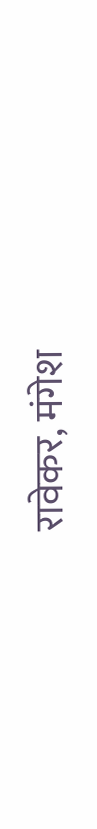रावेकर, मंगेश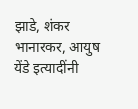झाडे, शंकर भानारकर, आयुष येंडे इत्यादींनी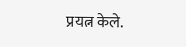प्रयत्न केले.